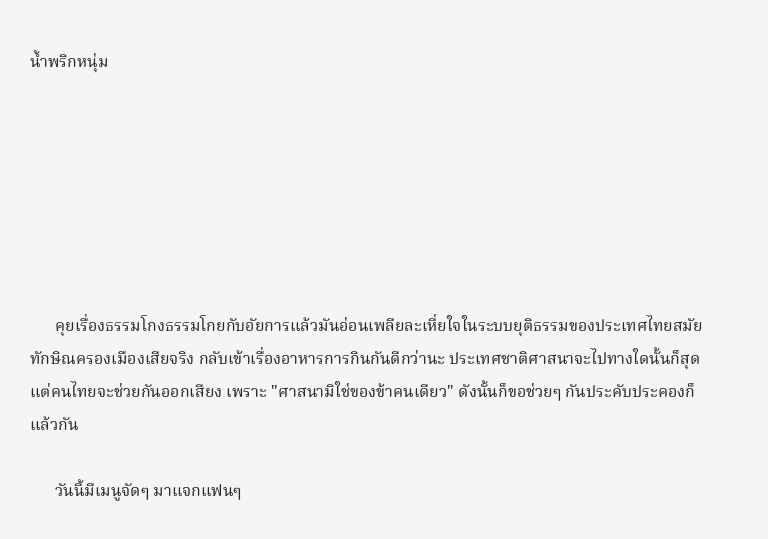น้ำพริกหนุ่ม







      คุยเรื่องธรรมโกงธรรมโกยกับอัยการแล้วมันอ่อนเพลียละเหี่ยใจในระบบยุติธรรมของประเทศไทยสมัยทักษิณครองเมืองเสียจริง กลับเข้าเรื่องอาหารการกินกันดีกว่านะ ประเทศชาติศาสนาจะไปทางใดนั้นก็สุดแต่คนไทยจะช่วยกันออกเสียง เพราะ "ศาสนามิใช่ของข้าคนเดียว" ดังนั้นก็ขอช่วยๆ กันประคับประคองก็แล้วกัน

      วันนี้มีเมนูจัดๆ มาแจกแฟนๆ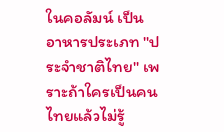ในคอลัมน์ เป็นอาหารประเภท "ประจำชาติไทย" เพราะถ้าใครเป็นคนไทยแล้วไม่รู้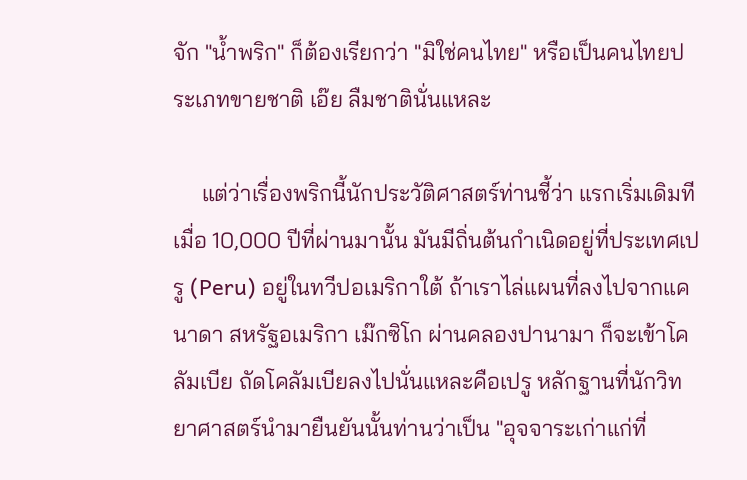จัก "น้ำพริก" ก็ต้องเรียกว่า "มิใช่คนไทย" หรือเป็นคนไทยประเภทขายชาติ เอ๊ย ลืมชาตินั่นแหละ

     แต่ว่าเรื่องพริกนี้นักประวัติศาสตร์ท่านชี้ว่า แรกเริ่มเดิมทีเมื่อ 10,000 ปีที่ผ่านมานั้น มันมีถิ่นต้นกำเนิดอยู่ที่ประเทศเปรู (Peru) อยู่ในทวีปอเมริกาใต้ ถ้าเราไล่แผนที่ลงไปจากแคนาดา สหรัฐอเมริกา เม๊กซิโก ผ่านคลองปานามา ก็จะเข้าโคลัมเบีย ถัดโคลัมเบียลงไปนั่นแหละคือเปรู หลักฐานที่นักวิทยาศาสตร์นำมายืนยันนั้นท่านว่าเป็น "อุจจาระเก่าแก่ที่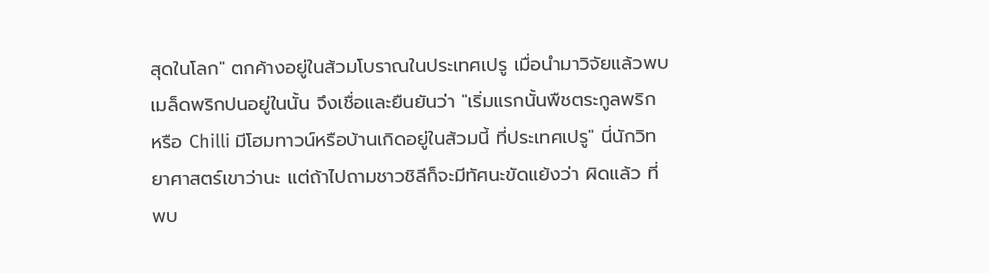สุดในโลก" ตกค้างอยู่ในส้วมโบราณในประเทศเปรู เมื่อนำมาวิจัยแล้วพบเมล็ดพริกปนอยู่ในนั้น จึงเชื่อและยืนยันว่า "เริ่มแรกนั้นพืชตระกูลพริก หรือ Chilli มีโฮมทาวน์หรือบ้านเกิดอยู่ในส้วมนี้ ที่ประเทศเปรู" นี่นักวิทยาศาสตร์เขาว่านะ แต่ถ้าไปถามชาวชิลีก็จะมีทัศนะขัดแย้งว่า ผิดแล้ว ที่พบ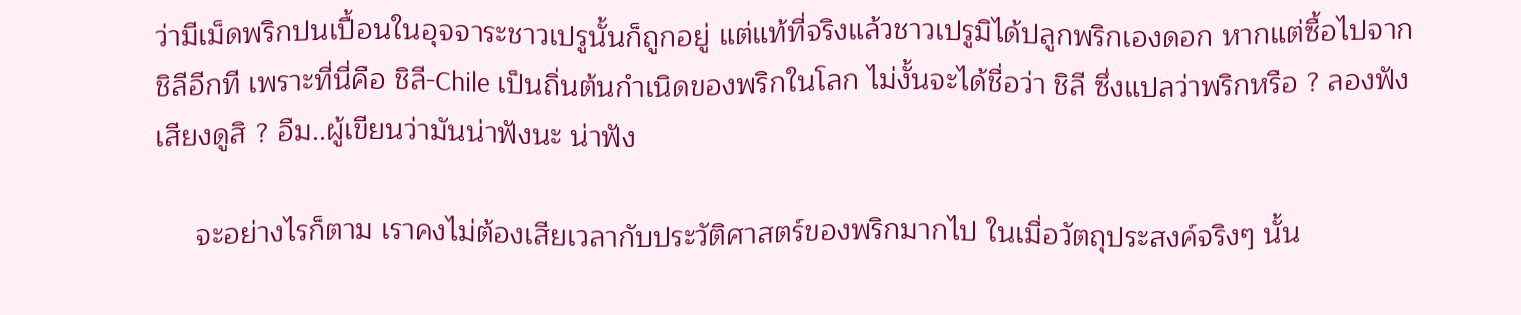ว่ามีเม็ดพริกปนเปื้อนในอุจจาระชาวเปรูนั้นก็ถูกอยู่ แต่แท้ที่จริงแล้วชาวเปรูมิได้ปลูกพริกเองดอก หากแต่ซื้อไปจากชิลีอีกที เพราะที่นี่คือ ชิลี-Chile เป็นถิ่นต้นกำเนิดของพริกในโลก ไม่งั้นจะได้ชื่อว่า ชิลี ซึ่งแปลว่าพริกหรือ ? ลองฟังเสียงดูสิ ? อืม..ผู้เขียนว่ามันน่าฟังนะ น่าฟัง

     จะอย่างไรก็ตาม เราคงไม่ต้องเสียเวลากับประวัติศาสตร์ของพริกมากไป ในเมื่อวัตถุประสงค์จริงๆ นั้น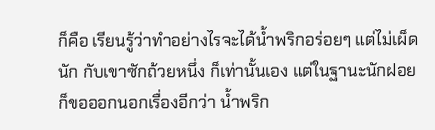ก็คือ เรียนรู้ว่าทำอย่างไรจะได้น้ำพริกอร่อยๆ แต่ไม่เผ็ดนัก กับเขาซักถ้วยหนึ่ง ก็เท่านั้นเอง แต่ในฐานะนักฝอย ก็ขอออกนอกเรื่องอีกว่า น้ำพริก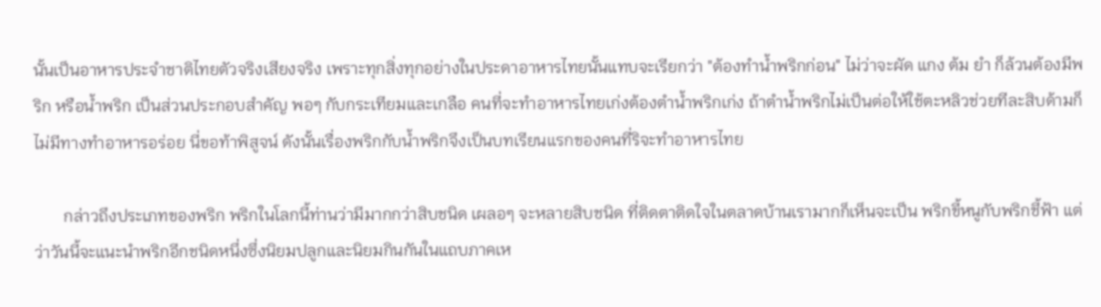นั้นเป็นอาหารประจำชาติไทยตัวจริงเสียงจริง เพราะทุกสิ่งทุกอย่างในประดาอาหารไทยนั้นแทบจะเรียกว่า "ต้องทำน้ำพริกก่อน" ไม่ว่าจะผัด แกง ต้ม ยำ ก็ล้วนต้องมีพริก หรือน้ำพริก เป็นส่วนประกอบสำคัญ พอๆ กับกระเทียมและเกลือ คนที่จะทำอาหารไทยเก่งต้องตำน้ำพริกเก่ง ถ้าตำน้ำพริกไม่เป็นต่อให้ใช้ตะหลิวช่วยทีละสิบด้ามก็ไม่มีทางทำอาหารอร่อย นี่ขอท้าพิสูจน์ ดังนั้นเรื่องพริกกับน้ำพริกจึงเป็นบทเรียนแรกของคนที่ริจะทำอาหารไทย

       กล่าวถึงประเภทของพริก พริกในโลกนี้ท่านว่ามีมากกว่าสิบชนิด เผลอๆ จะหลายสิบชนิด ที่ติดตาติดใจในตลาดบ้านเรามากก็เห็นจะเป็น พริกขี้หนูกับพริกชี้ฟ้า แต่ว่าวันนี้จะแนะนำพริกอีกชนิดหนึ่งซึ่งนิยมปลูกและนิยมกินกันในแถบภาคเห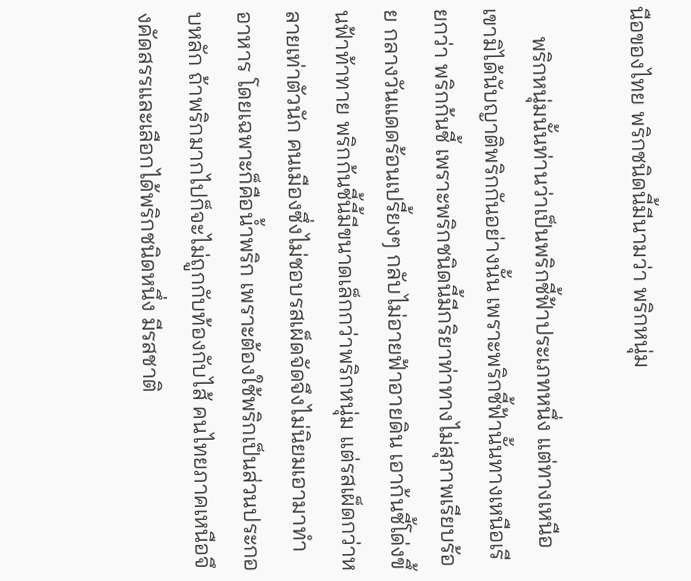นือของไทย พริกชนิดนี้มีนามว่า พริกหนุ่ม

     พริกหนุ่มนั้นท่านว่าเป็นพริกชี้ฟ้าประเภทหนึ่ง แต่ทางเหนือเขามิได้นับญาติพริกกันอย่างนั้น เพราะพริกชี้ฟ้านั้นทางเหนือเรียกว่า พริกก้นชี้ เพราะพริกชนิดนี้มีกริยาท่าทางไม่สุภาพเรียบร้อย กลางวันแดดร้อนเปรี้ยงๆ กลับไม่อายฟ้าอายดิน เอาก้นชี้โด่งขึ้นฟ้าท้าทาย พริกก้นชี้นี้มีขนาดเล็กกว่าพริกหนุ่ม แต่รสเผ็ดกว่าหลายเท่าตัวนัก คนเมืองซึ่งไม่ชอบรสเผ็ดจัดจึงไม่นิยมเอามาทำอาหาร โดยเฉพาะก็คือน้ำพริก เพราะต้องใช้พริกเป็นส่วนประกอบหลัก ถ้าพริกมากไปก็จะไม่ถูกกับท้องกับไส้ คนไทยภาคเหนือจึงคัดสรรและเลือกได้พริกชนิดหนึ่ง มีรสชาติ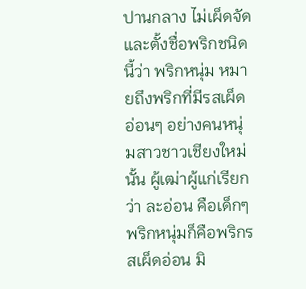ปานกลาง ไม่เผ็ดจัด และตั้งชื่อพริกชนิดนี้ว่า พริกหนุ่ม หมายถึงพริกที่มีรสเผ็ดอ่อนๆ อย่างคนหนุ่มสาวชาวเชียงใหม่นั้น ผู้เฒ่าผู้แก่เรียกว่า ละอ่อน คือเด็กๆ พริกหนุ่มก็คือพริกรสเผ็ดอ่อน มิ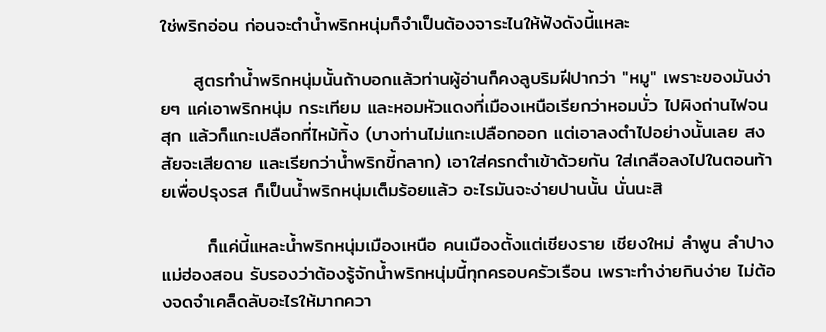ใช่พริกอ่อน ก่อนจะตำน้ำพริกหนุ่มก็จำเป็นต้องจาระไนให้ฟังดังนี้แหละ

     สูตรทำน้ำพริกหนุ่มนั้นถ้าบอกแล้วท่านผู้อ่านก็คงลูบริมฝีปากว่า "หมู" เพราะของมันง่ายๆ แค่เอาพริกหนุ่ม กระเทียม และหอมหัวแดงที่เมืองเหนือเรียกว่าหอมบั่ว ไปผิงถ่านไฟจนสุก แล้วก็แกะเปลือกที่ไหม้ทิ้ง (บางท่านไม่แกะเปลือกออก แต่เอาลงตำไปอย่างนั้นเลย สงสัยจะเสียดาย และเรียกว่าน้ำพริกขี้กลาก) เอาใส่ครกตำเข้าด้วยกัน ใส่เกลือลงไปในตอนท้ายเพื่อปรุงรส ก็เป็นน้ำพริกหนุ่มเต็มร้อยแล้ว อะไรมันจะง่ายปานนั้น นั่นนะสิ

       ก็แค่นี้แหละน้ำพริกหนุ่มเมืองเหนือ คนเมืองตั้งแต่เชียงราย เชียงใหม่ ลำพูน ลำปาง แม่ฮ่องสอน รับรองว่าต้องรู้จักน้ำพริกหนุ่มนี้ทุกครอบครัวเรือน เพราะทำง่ายกินง่าย ไม่ต้องจดจำเคล็ดลับอะไรให้มากควา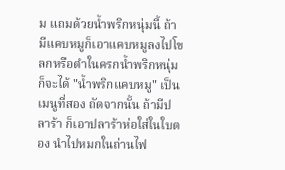ม แถมด้วยน้ำพริกหนุ่มนี้ ถ้ามีแคบหมูก็เอาแคบหมูลงไปโขลกหรือตำในครกน้ำพริกหนุ่ม ก็จะได้ "น้ำพริกแคบหมู" เป็นเมนูที่สอง ถัดจากนั้น ถ้ามีปลาร้า ก็เอาปลาร้าห่อใส่ในใบตอง นำไปหมกในถ่านไฟ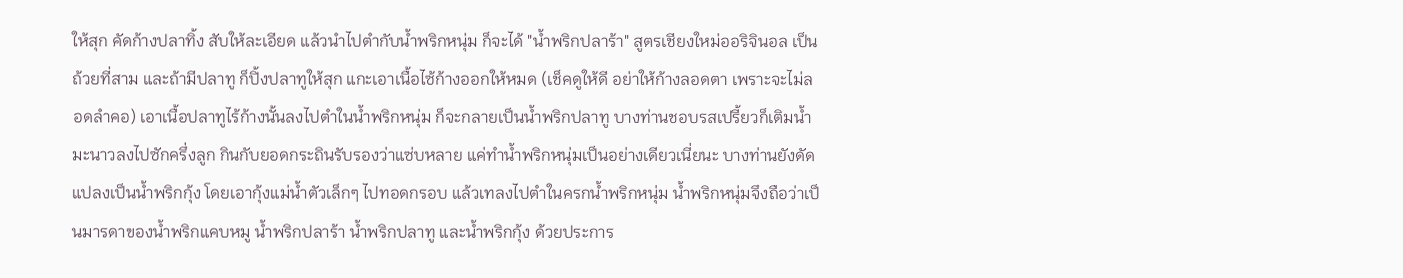ให้สุก คัดก้างปลาทิ้ง สับให้ละเอียด แล้วนำไปตำกับน้ำพริกหนุ่ม ก็จะได้ "น้ำพริกปลาร้า" สูตรเชียงใหม่ออริจินอล เป็นถ้วยที่สาม และถ้ามีปลาทู ก็ปิ้งปลาทูให้สุก แกะเอาเนื้อไซ้ก้างออกให้หมด (เช็คดูให้ดี อย่าให้ก้างลอดตา เพราะจะไม่ลอดลำคอ) เอาเนื้อปลาทูไร้ก้างนั้นลงไปตำในน้ำพริกหนุ่ม ก็จะกลายเป็นน้ำพริกปลาทู บางท่านชอบรสเปรี้ยวก็เติมน้ำมะนาวลงไปซักครึ่งลูก กินกับยอดกระถินรับรองว่าแซ่บหลาย แค่ทำน้ำพริกหนุ่มเป็นอย่างเดียวเนี่ยนะ บางท่านยังดัดแปลงเป็นน้ำพริกกุ้ง โดยเอากุ้งแม่น้ำตัวเล็กๆ ไปทอดกรอบ แล้วเทลงไปตำในครกน้ำพริกหนุ่ม น้ำพริกหนุ่มจึงถือว่าเป็นมารดาของน้ำพริกแคบหมู น้ำพริกปลาร้า น้ำพริกปลาทู และน้ำพริกกุ้ง ด้วยประการ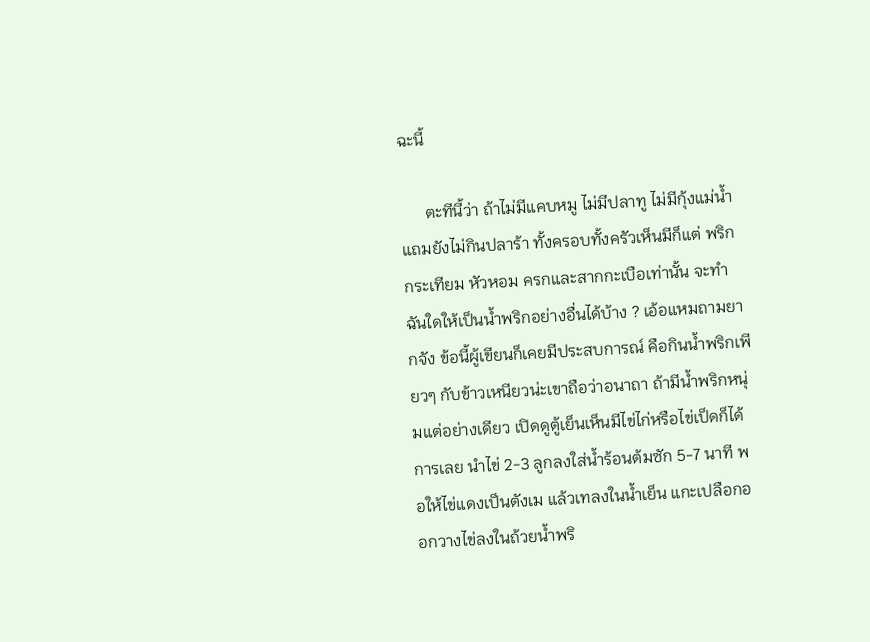ฉะนี้

      ตะทีนี้ว่า ถ้าไม่มีแคบหมู ไม่มีปลาทู ไม่มีกุ้งแม่น้ำ แถมยังไม่กินปลาร้า ทั้งครอบทั้งครัวเห็นมีก็แต่ พริก กระเทียม หัวหอม ครกและสากกะเบือเท่านั้น จะทำฉันใดให้เป็นน้ำพริกอย่างอื่นได้บ้าง ? เอ้อแหมถามยากจัง ข้อนี้ผู้เขียนก็เคยมีประสบการณ์ คือกินน้ำพริกเพียวๆ กับข้าวเหนียวน่ะเขาถือว่าอนาถา ถ้ามีน้ำพริกหนุ่มแต่อย่างเดียว เปิดดูตู้เย็นเห็นมีไข่ไก่หรือไข่เป็ดก็ได้การเลย นำไข่ 2-3 ลูกลงใส่น้ำร้อนต้มซัก 5-7 นาที พอให้ไข่แดงเป็นตังเม แล้วเทลงในน้ำเย็น แกะเปลือกออกวางไข่ลงในถ้วยน้ำพริ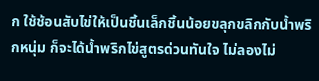ก ใช้ช้อนสับไข่ให้เป็นชิ้นเล็กชิ้นน้อยขลุกขลิกกับน้ำพริกหนุ่ม ก็จะได้น้ำพริกไข่สูตรด่วนทันใจ ไม่ลองไม่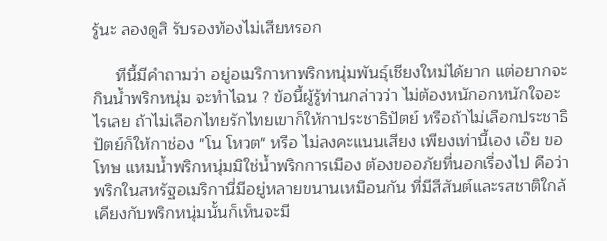รู้นะ ลองดูสิ รับรองท้องไม่เสียหรอก

     ทีนี้มีคำถามว่า อยู่อเมริกาหาพริกหนุ่มพันธุ์เชียงใหม่ได้ยาก แต่อยากจะกินน้ำพริกหนุ่ม จะทำไฉน ? ข้อนี้ผู้รู้ท่านกล่าวว่า ไม่ต้องหนักอกหนักใจอะไรเลย ถ้าไม่เลือกไทยรักไทยเขาก็ให้กาประชาธิปัตย์ หรือถ้าไม่เลือกประชาธิปัตย์ก็ให้กาช่อง "โน โหวต" หรือ ไม่ลงคะแนนเสียง เพียงเท่านี้เอง เอ๊ย ขอโทษ แหมน้ำพริกหนุ่มมิใช่น้ำพริกการเมือง ต้องขออภัยที่นอกเรื่องไป คือว่า พริกในสหรัฐอเมริกานี่มีอยู่หลายขนานเหมือนกัน ที่มีสีสันต์และรสชาติใกล้เคียงกับพริกหนุ่มนั้นก็เห็นจะมี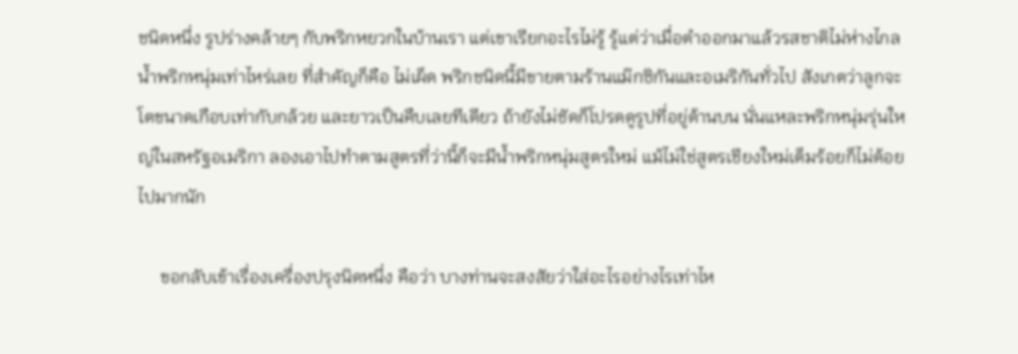ชนิดหนึ่ง รูปร่างคล้ายๆ กับพริกหยวกในบ้านเรา แต่เขาเรียกอะไรไม่รู้ รู้แต่ว่าเมื่อตำออกมาแล้วรสชาติไม่ห่างไกลน้ำพริกหนุ่มเท่าไหร่เลย ที่สำคัญก็คือ ไม่เผ็ด พริกชนิดนี้มีขายตามร้านแม๊กซิกันและอเมริกันทั่วไป สังเกตว่าลูกจะโตขนาดเกือบเท่ากับกล้วย และยาวเป็นคืบเลยทีเดียว ถ้ายังไม่ชัดก็โปรดดูรูปที่อยู่ด้านบน นั่นแหละพริกหนุ่มรุ่นใหญ่ในสหรัฐอเมริกา ลองเอาไปทำตามสูตรที่ว่านี้ก็จะมีน้ำพริกหนุ่มสูตรใหม่ แม้ไม่ใช่สูตรเชียงใหม่เต็มร้อยก็ไม่ด้อยไปมากนัก

     ขอกลับเข้าเรื่องเครื่องปรุงนิดหนึ่ง คือว่า บางท่านจะสงสัยว่าใส่อะไรอย่างไรเท่าไห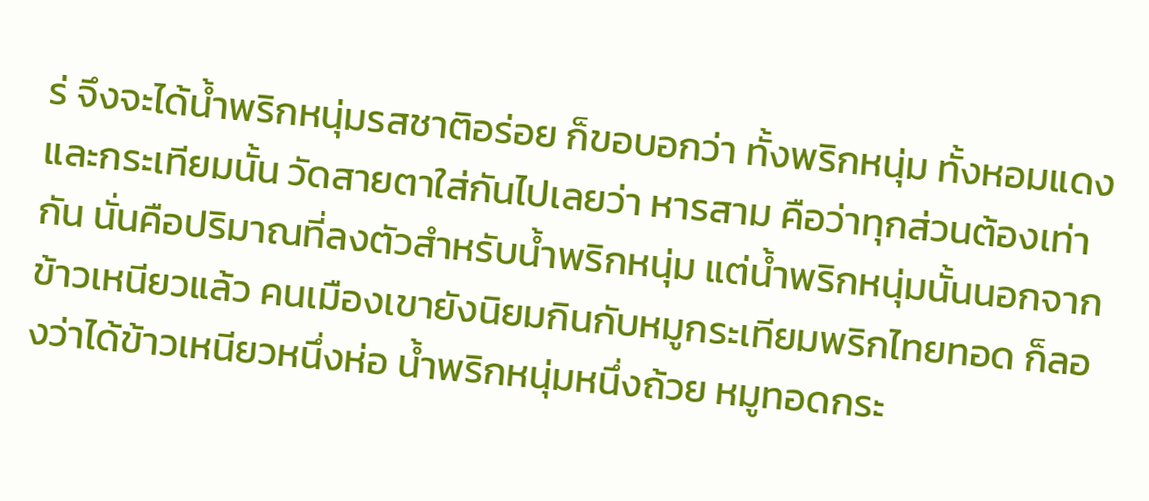ร่ จึงจะได้น้ำพริกหนุ่มรสชาติอร่อย ก็ขอบอกว่า ทั้งพริกหนุ่ม ทั้งหอมแดง และกระเทียมนั้น วัดสายตาใส่กันไปเลยว่า หารสาม คือว่าทุกส่วนต้องเท่ากัน นั่นคือปริมาณที่ลงตัวสำหรับน้ำพริกหนุ่ม แต่น้ำพริกหนุ่มนั้นนอกจากข้าวเหนียวแล้ว คนเมืองเขายังนิยมกินกับหมูกระเทียมพริกไทยทอด ก็ลองว่าได้ข้าวเหนียวหนึ่งห่อ น้ำพริกหนุ่มหนึ่งถ้วย หมูทอดกระ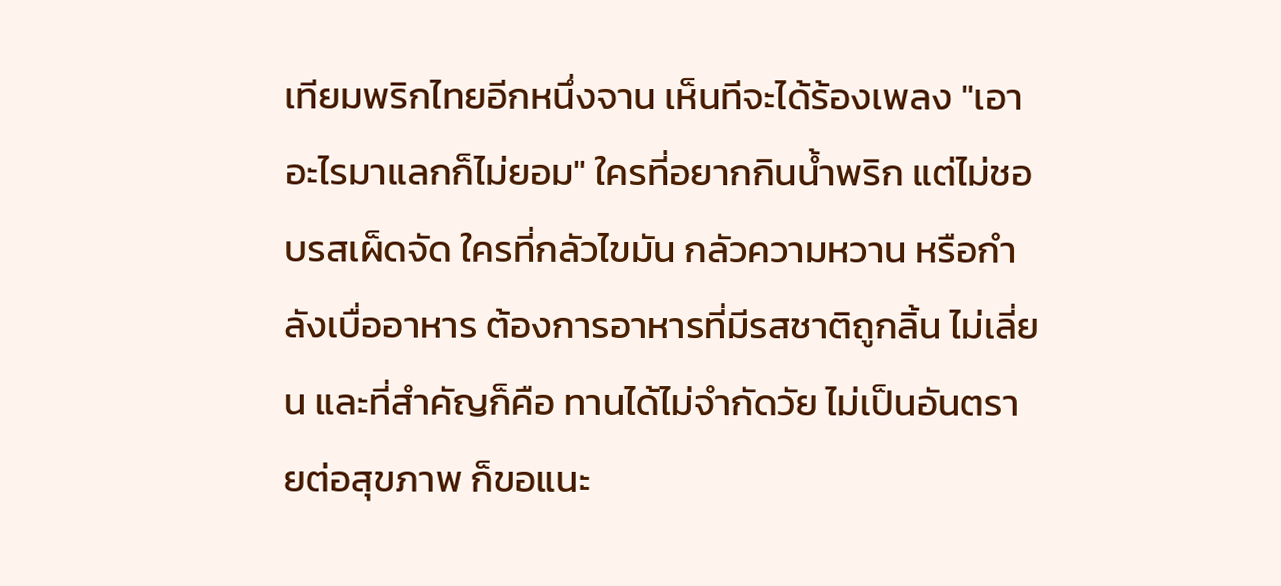เทียมพริกไทยอีกหนึ่งจาน เห็นทีจะได้ร้องเพลง "เอาอะไรมาแลกก็ไม่ยอม" ใครที่อยากกินน้ำพริก แต่ไม่ชอบรสเผ็ดจัด ใครที่กลัวไขมัน กลัวความหวาน หรือกำลังเบื่ออาหาร ต้องการอาหารที่มีรสชาติถูกลิ้น ไม่เลี่ยน และที่สำคัญก็คือ ทานได้ไม่จำกัดวัย ไม่เป็นอันตรายต่อสุขภาพ ก็ขอแนะ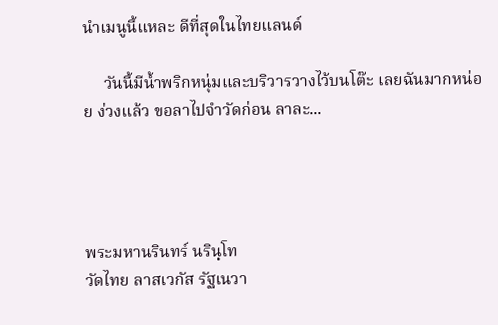นำเมนูนี้แหละ ดีที่สุดในไทยแลนด์

     วันนี้มีน้ำพริกหนุ่มและบริวารวางไว้บนโต๊ะ เลยฉันมากหน่อย ง่วงแล้ว ขอลาไปจำวัดก่อน ลาละ...




พระมหานรินทร์ นรินฺโท
วัดไทย ลาสเวกัส รัฐเนวา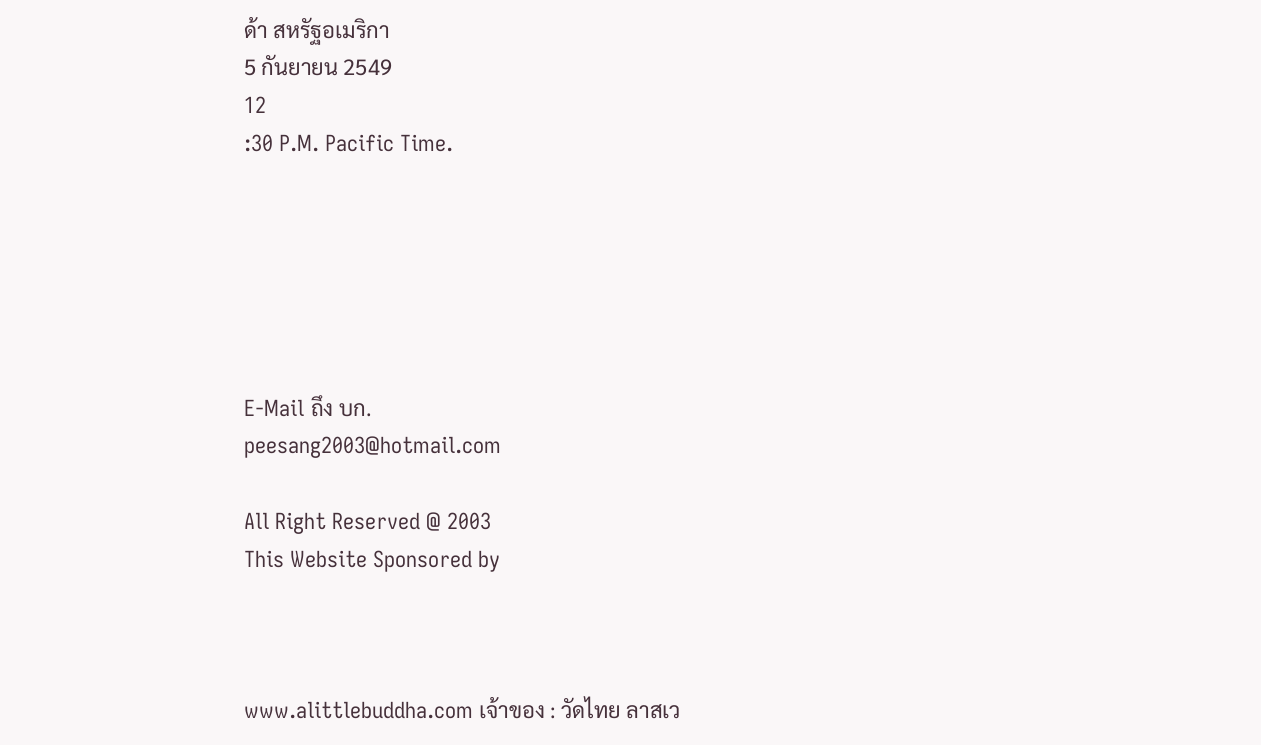ด้า สหรัฐอเมริกา
5 กันยายน 2549
12
:30 P.M. Pacific Time.






E-Mail ถึง บก.
peesang2003@hotmail.com

All Right Reserved @ 2003
This Website Sponsored by



www.alittlebuddha.com เจ้าของ : วัดไทย ลาสเว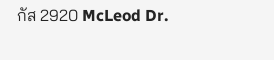กัส 2920 McLeod Dr.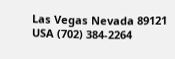Las Vegas Nevada 89121 USA (702) 384-2264